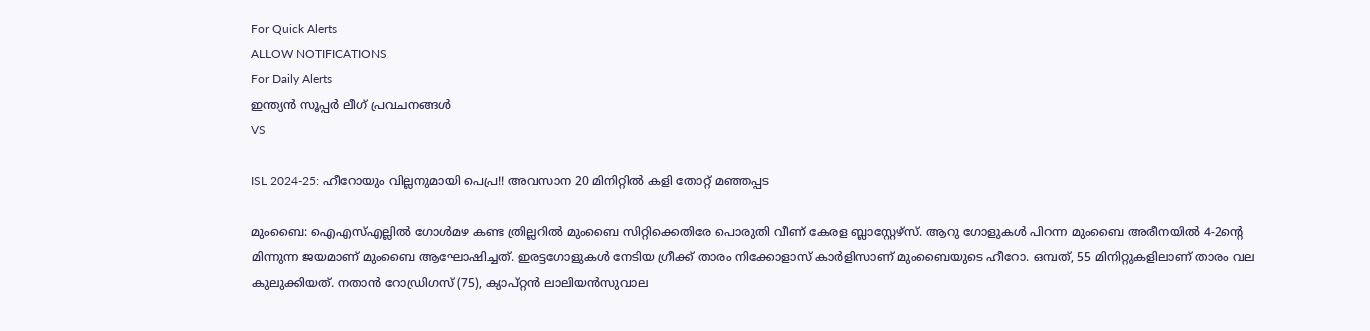For Quick Alerts
ALLOW NOTIFICATIONS
For Daily Alerts
ഇന്ത്യന്‍ സൂപ്പര്‍ ലീഗ്‌ പ്രവചനങ്ങൾ
VS

ISL 2024-25: ഹീറോയും വില്ലനുമായി പെപ്ര!! അവസാന 20 മിനിറ്റില്‍ കളി തോറ്റ് മഞ്ഞപ്പട

മുംബൈ: ഐഎസ്എല്ലില്‍ ഗോള്‍മഴ കണ്ട ത്രില്ലറില്‍ മുംബൈ സിറ്റിക്കെതിരേ പൊരുതി വീണ് കേരള ബ്ലാസ്റ്റേഴ്‌സ്. ആറു ഗോളുകള്‍ പിറന്ന മുംബൈ അരീനയില്‍ 4-2ന്റെ മിന്നുന്ന ജയമാണ് മുംബൈ ആഘോഷിച്ചത്. ഇരട്ടഗോളുകള്‍ നേടിയ ഗ്രീക്ക് താരം നിക്കോളാസ് കാര്‍ളിസാണ് മുംബൈയുടെ ഹീറോ. ഒമ്പത്, 55 മിനിറ്റുകളിലാണ് താരം വല കുലുക്കിയത്. നതാന്‍ റോഡ്രിഗസ് (75), ക്യാപ്റ്റന്‍ ലാലിയന്‍സുവാല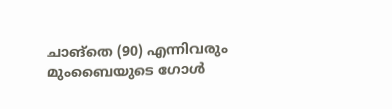ചാങ്‌തെ (90) എന്നിവരും മുംബൈയുടെ ഗോള്‍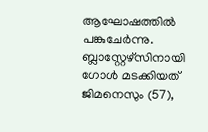ആഘോഷത്തില്‍ പങ്കുചേര്‍ന്നു. ബ്ലാസ്റ്റേഴ്‌സിനായി ഗോള്‍ മടക്കിയത് ജിമനെസും (57),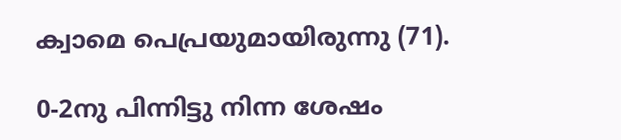ക്വാമെ പെപ്രയുമായിരുന്നു (71).

0-2നു പിന്നിട്ടു നിന്ന ശേഷം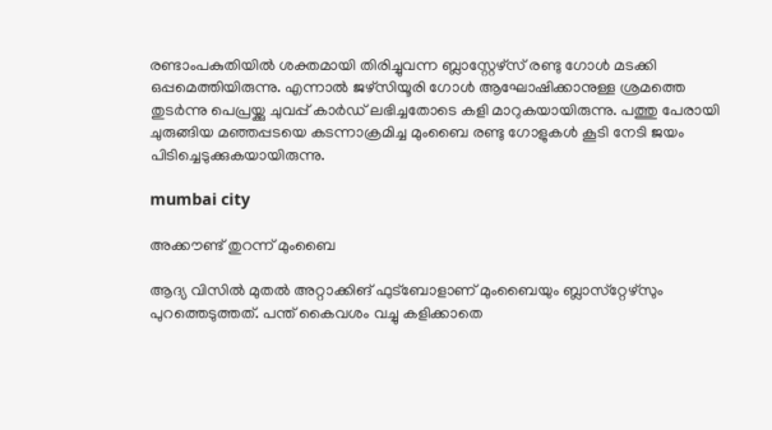രണ്ടാംപകുതിയില്‍ ശക്തമായി തിരിച്ചുവന്ന ബ്ലാസ്റ്റേഴ്‌സ് രണ്ടു ഗോള്‍ മടക്കി ഒപ്പമെത്തിയിരുന്നു. എന്നാല്‍ ജഴ്‌സിയൂരി ഗോള്‍ ആഘോഷിക്കാനുള്ള ശ്രമത്തെ തുടര്‍ന്നു പെപ്രയ്ക്കു ചുവപ്പ് കാര്‍ഡ് ലഭിച്ചതോടെ കളി മാറുകയായിരുന്നു. പത്തു പേരായി ചുരുങ്ങിയ മഞ്ഞപ്പടയെ കടന്നാക്രമിച്ച മുംബൈ രണ്ടു ഗോളുകള്‍ കൂടി നേടി ജയം പിടിച്ചെടുക്കുകയായിരുന്നു.

mumbai city

അക്കൗണ്ട് തുറന്ന് മുംബൈ

ആദ്യ വിസില്‍ മുതല്‍ അറ്റാക്കിങ് ഫുട്‌ബോളാണ് മുംബൈയും ബ്ലാസ്‌റ്റേഴ്‌സും പുറത്തെടുത്തത്. പന്ത് കൈവശം വച്ചു കളിക്കാതെ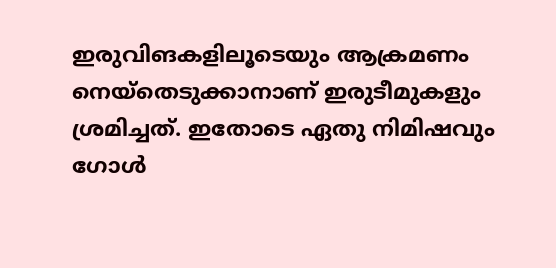ഇരുവിങകളിലൂടെയും ആക്രമണം നെയ്‌തെടുക്കാനാണ് ഇരുടീമുകളും ശ്രമിച്ചത്. ഇതോടെ ഏതു നിമിഷവും ഗോള്‍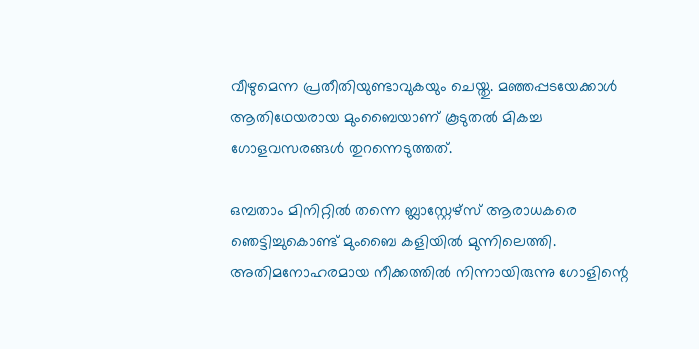വീഴുമെന്ന പ്രതീതിയുണ്ടാവുകയും ചെയ്തു. മഞ്ഞപ്പടയേക്കാള്‍ ആതിഥേയരായ മുംബൈയാണ് കൂടുതല്‍ മികച്ച ഗോളവസരങ്ങള്‍ തുറന്നെടുത്തത്.

ഒമ്പതാം മിനിറ്റില്‍ തന്നെ ബ്ലാസ്റ്റേഴ്‌സ് ആരാധകരെ ഞെട്ടിച്ചുകൊണ്ട് മുംബൈ കളിയില്‍ മുന്നിലെത്തി. അതിമനോഹരമായ നീക്കത്തില്‍ നിന്നായിരുന്നു ഗോളിന്റെ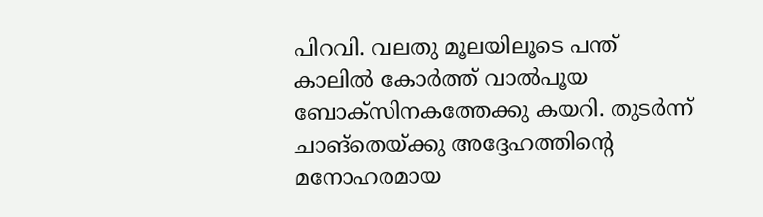പിറവി. വലതു മൂലയിലൂടെ പന്ത് കാലില്‍ കോര്‍ത്ത് വാല്‍പൂയ ബോക്‌സിനകത്തേക്കു കയറി. തുടര്‍ന്ന് ചാങ്‌തെയ്ക്കു അദ്ദേഹത്തിന്റെ മനോഹരമായ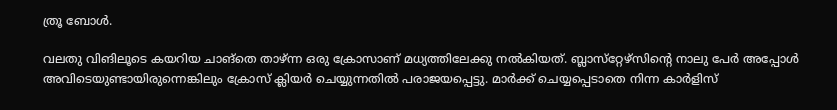ത്രൂ ബോള്‍.

വലതു വിങിലൂടെ കയറിയ ചാങ്‌തെ താഴ്ന്ന ഒരു ക്രോസാണ് മധ്യത്തിലേക്കു നല്‍കിയത്. ബ്ലാസ്‌റ്റേഴ്‌സിന്റെ നാലു പേര്‍ അപ്പോള്‍ അവിടെയുണ്ടായിരുന്നെങ്കിലും ക്രോസ് ക്ലിയര്‍ ചെയ്യുന്നതില്‍ പരാജയപ്പെട്ടു. മാര്‍ക്ക് ചെയ്യപ്പെടാതെ നിന്ന കാര്‍ളിസ്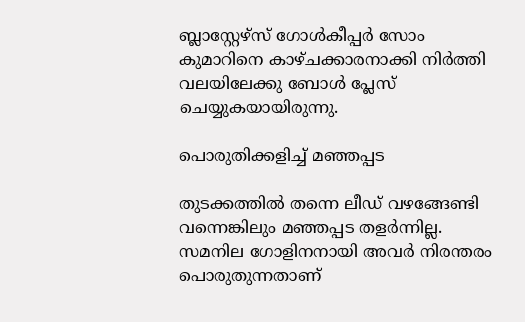ബ്ലാസ്റ്റേഴ്‌സ് ഗോള്‍കീപ്പര്‍ സോം കുമാറിനെ കാഴ്ചക്കാരനാക്കി നിര്‍ത്തി വലയിലേക്കു ബോള്‍ പ്ലേസ് ചെയ്യുകയായിരുന്നു.

പൊരുതിക്കളിച്ച് മഞ്ഞപ്പട

തുടക്കത്തില്‍ തന്നെ ലീഡ് വഴങ്ങേണ്ടി വന്നെങ്കിലും മഞ്ഞപ്പട തളര്‍ന്നില്ല. സമനില ഗോളിനനായി അവര്‍ നിരന്തരം പൊരുതുന്നതാണ്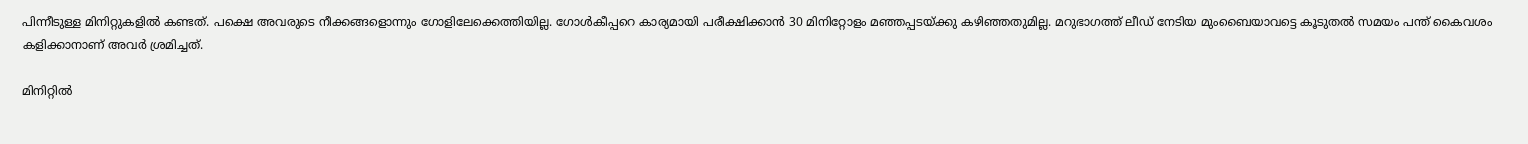പിന്നീടുള്ള മിനിറ്റുകളില്‍ കണ്ടത്. പക്ഷെ അവരുടെ നീക്കങ്ങളൊന്നും ഗോളിലേക്കെത്തിയില്ല. ഗോള്‍കീപ്പറെ കാര്യമായി പരീക്ഷിക്കാന്‍ 30 മിനിറ്റോളം മഞ്ഞപ്പടയ്ക്കു കഴിഞ്ഞതുമില്ല. മറുഭാഗത്ത് ലീഡ് നേടിയ മുംബൈയാവട്ടെ കൂടുതല്‍ സമയം പന്ത് കൈവശം കളിക്കാനാണ് അവര്‍ ശ്രമിച്ചത്.

മിനിറ്റില്‍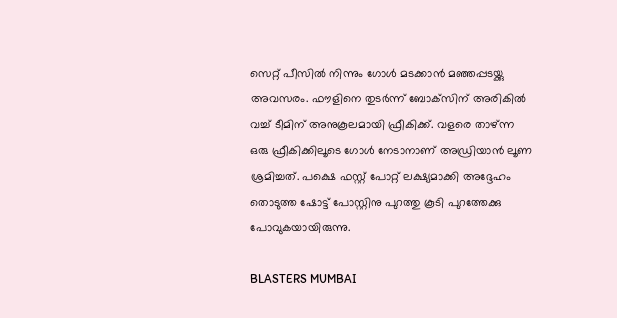സെറ്റ് പീസില്‍ നിന്നും ഗോള്‍ മടക്കാന്‍ മഞ്ഞപ്പടയ്ക്കു അവസരം. ഫൗളിനെ തുടര്‍ന്ന് ബോക്‌സിന് അരികില്‍ വച്ച് ടീമിന് അനുകൂലമായി ഫ്രീകിക്ക്. വളരെ താഴ്ന്ന ഒരു ഫ്രീകിക്കിലൂടെ ഗോള്‍ നേടാനാണ് അഡ്രിയാന്‍ ലൂണ ശ്രമിച്ചത്. പക്ഷെ ഫസ്റ്റ് പോറ്റ് ലക്ഷ്യമാക്കി അദ്ദേഹം തൊടുത്ത ഷോട്ട് പോസ്റ്റിനു പുറത്തു കൂടി പുറത്തേക്കു പോവുകയായിരുന്നു.

BLASTERS MUMBAI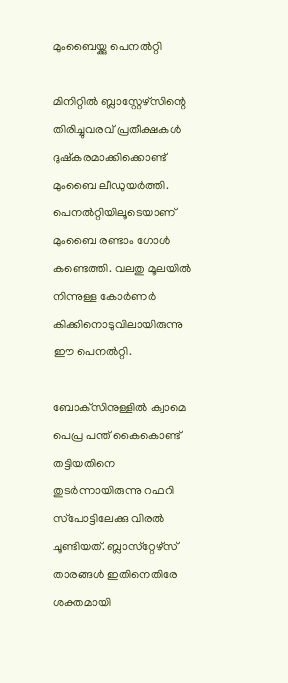മുംബൈയ്ക്കു പെനല്‍റ്റി

മിനിറ്റില്‍ ബ്ലാസ്റ്റേഴ്‌സിന്റെ തിരിച്ചുവരവ് പ്രതീക്ഷകള്‍ ദുഷ്‌കരമാക്കിക്കൊണ്ട് മുംബൈ ലീഡുയര്‍ത്തി. പെനല്‍റ്റിയിലൂടെയാണ് മുംബൈ രണ്ടാം ഗോള്‍ കണ്ടെത്തി. വലതു മൂലയില്‍ നിന്നുള്ള കോര്‍ണര്‍ കിക്കിനൊടുവിലായിരുന്നു ഈ പെനല്‍റ്റി.

ബോക്‌സിനുള്ളില്‍ ക്വാമെ പെപ്ര പന്ത് കൈകൊണ്ട് തട്ടിയതിനെ തുടര്‍ന്നായിരുന്നു റഫറി സ്‌പോട്ടിലേക്കു വിരല്‍ ചൂണ്ടിയത്. ബ്ലാസ്‌റ്റേഴ്‌സ് താരങ്ങള്‍ ഇതിനെതിരേ ശക്തമായി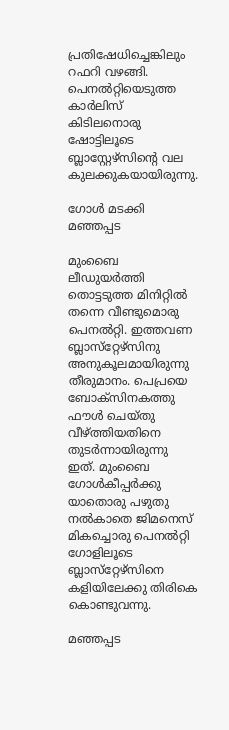പ്രതിഷേധിച്ചെങ്കിലും റഫറി വഴങ്ങി. പെനല്‍റ്റിയെടുത്ത കാര്‍ലിസ് കിടിലനൊരു ഷോട്ടിലൂടെ ബ്ലാസ്റ്റേഴ്‌സിന്റെ വല കുലക്കുകയായിരുന്നു.

ഗോള്‍ മടക്കി മഞ്ഞപ്പട

മുംബൈ ലീഡുയര്‍ത്തി തൊട്ടടുത്ത മിനിറ്റില്‍ തന്നെ വീണ്ടുമൊരു പെനല്‍റ്റി. ഇത്തവണ ബ്ലാസ്‌റ്റേഴ്‌സിനു അനുകൂലമായിരുന്നു തീരുമാനം. പെപ്രയെ ബോക്‌സിനകത്തു ഫൗള്‍ ചെയ്തു വീഴ്ത്തിയതിനെ തുടര്‍ന്നായിരുന്നു ഇത്. മുംബൈ ഗോള്‍കീപ്പര്‍ക്കു യാതൊരു പഴുതു നല്‍കാതെ ജിമനെസ് മികച്ചൊരു പെനല്‍റ്റി ഗോളിലൂടെ ബ്ലാസ്‌റ്റേഴ്‌സിനെ കളിയിലേക്കു തിരികെ കൊണ്ടുവന്നു.

മഞ്ഞപ്പട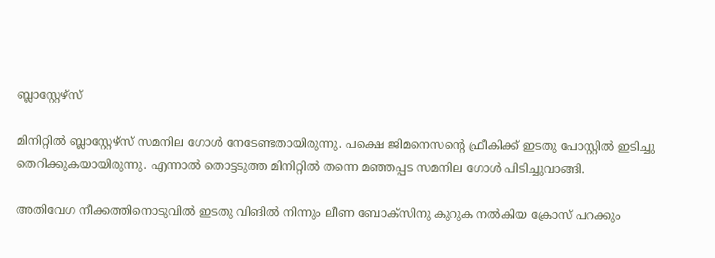ബ്ലാസ്റ്റേഴ്‌സ്

മിനിറ്റില്‍ ബ്ലാസ്റ്റേഴ്‌സ് സമനില ഗോള്‍ നേടേണ്ടതായിരുന്നു. പക്ഷെ ജിമനെസന്റെ ഫ്രീകിക്ക് ഇടതു പോസ്റ്റില്‍ ഇടിച്ചു തെറിക്കുകയായിരുന്നു. എന്നാല്‍ തൊട്ടടുത്ത മിനിറ്റില്‍ തന്നെ മഞ്ഞപ്പട സമനില ഗോള്‍ പിടിച്ചുവാങ്ങി.

അതിവേഗ നീക്കത്തിനൊടുവില്‍ ഇടതു വിങില്‍ നിന്നും ലീണ ബോക്‌സിനു കുറുക നല്‍കിയ ക്രോസ് പറക്കും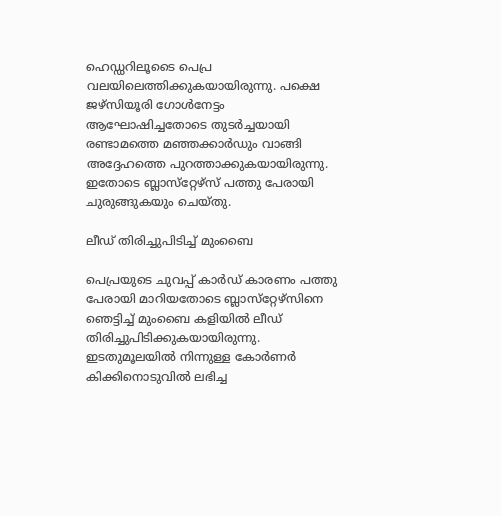ഹെഡ്ഡറിലൂടൈ പെപ്ര വലയിലെത്തിക്കുകയായിരുന്നു. പക്ഷെ ജഴ്‌സിയൂരി ഗോള്‍നേട്ടം ആഘോഷിച്ചതോടെ തുടര്‍ച്ചയായി രണ്ടാമത്തെ മഞ്ഞക്കാര്‍ഡും വാങ്ങി അദ്ദേഹത്തെ പുറത്താക്കുകയായിരുന്നു. ഇതോടെ ബ്ലാസ്‌റ്റേഴ്‌സ് പത്തു പേരായി ചുരുങ്ങുകയും ചെയ്തു.

ലീഡ് തിരിച്ചുപിടിച്ച് മുംബൈ

പെപ്രയുടെ ചുവപ്പ് കാര്‍ഡ് കാരണം പത്തു പേരായി മാറിയതോടെ ബ്ലാസ്‌റ്റേഴ്‌സിനെ ഞെട്ടിച്ച് മുംബൈ കളിയില്‍ ലീഡ് തിരിച്ചുപിടിക്കുകയായിരുന്നു. ഇടതുമൂലയില്‍ നിന്നുള്ള കോര്‍ണര്‍ കിക്കിനൊടുവില്‍ ലഭിച്ച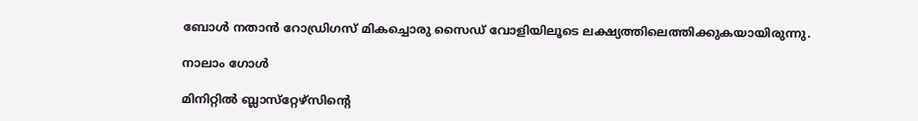ബോള്‍ നതാന്‍ റോഡ്രിഗസ് മികച്ചൊരു സൈഡ് വോളിയിലൂടെ ലക്ഷ്യത്തിലെത്തിക്കുകയായിരുന്നു.

നാലാം ഗോള്‍

മിനിറ്റില്‍ ബ്ലാസ്‌റ്റേഴ്‌സിന്റെ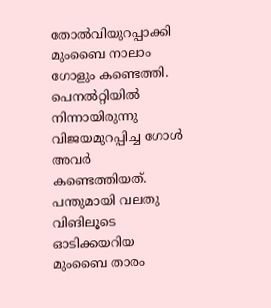തോല്‍വിയുറപ്പാക്കി മുംബൈ നാലാം ഗോളും കണ്ടെത്തി. പെനല്‍റ്റിയില്‍ നിന്നായിരുന്നു വിജയമുറപ്പിച്ച ഗോള്‍ അവര്‍ കണ്ടെത്തിയത്. പന്തുമായി വലതു വിങിലൂടെ ഓടിക്കയറിയ മുംബൈ താരം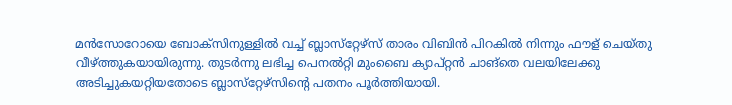മന്‍സോറോയെ ബോക്‌സിനുള്ളില്‍ വച്ച് ബ്ലാസ്‌റ്റേഴ്‌സ് താരം വിബിന്‍ പിറകില്‍ നിന്നും ഫൗള് ചെയ്തു വീഴ്ത്തുകയായിരുന്നു. തുടര്‍ന്നു ലഭിച്ച പെനല്‍റ്റി മുംബൈ ക്യാപ്റ്റന്‍ ചാങ്‌തെ വലയിലേക്കു അടിച്ചുകയറ്റിയതോടെ ബ്ലാസ്‌റ്റേഴ്‌സിന്റെ പതനം പൂര്‍ത്തിയായി.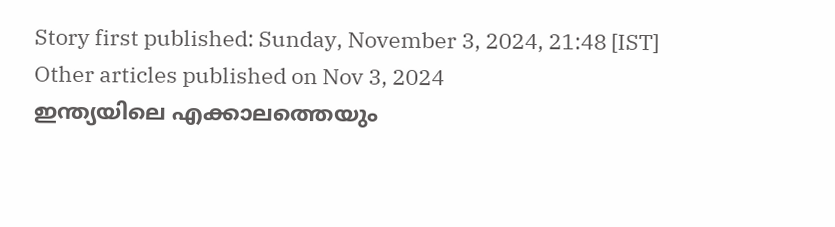Story first published: Sunday, November 3, 2024, 21:48 [IST]
Other articles published on Nov 3, 2024
ഇന്ത്യയിലെ എക്കാലത്തെയും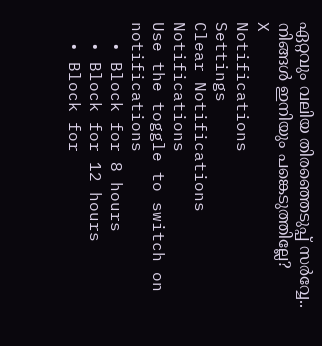ഏറ്റവും വലിയ തിരഞ്ഞെടുപ്പ് സർവ്വേ.. നിങ്ങൾ ഇനിയും പങ്കെടുത്തില്ലേ?
X
Notifications
Settings
Clear Notifications
Notifications
Use the toggle to switch on notifications
  • Block for 8 hours
  • Block for 12 hours
  • Block for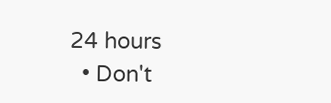24 hours
  • Don't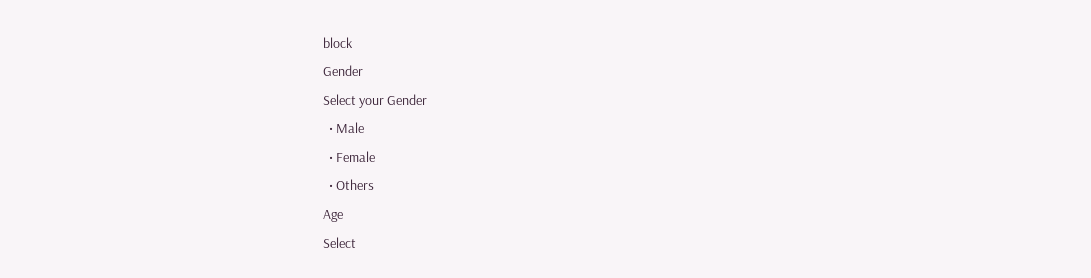block
Gender
Select your Gender
  • Male
  • Female
  • Others
Age
Select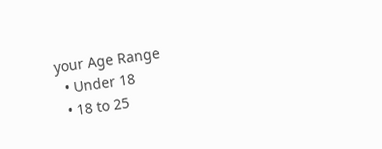your Age Range
  • Under 18
  • 18 to 25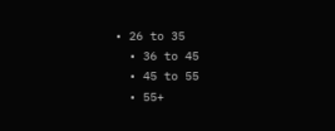• 26 to 35
  • 36 to 45
  • 45 to 55
  • 55+